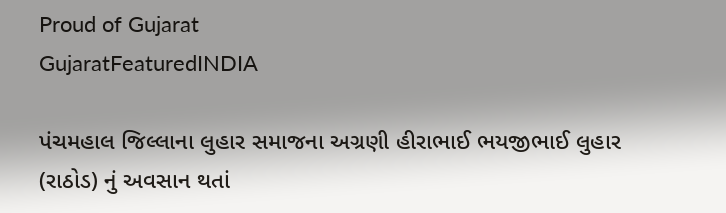Proud of Gujarat
GujaratFeaturedINDIA

પંચમહાલ જિલ્લાના લુહાર સમાજના અગ્રણી હીરાભાઈ ભયજીભાઈ લુહાર (રાઠોડ) નું અવસાન થતાં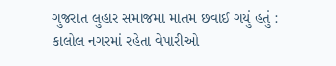ગુજરાત લુહાર સમાજમા માતમ છવાઈ ગયું હતું : કાલોલ નગરમાં રહેતા વેપારીઓ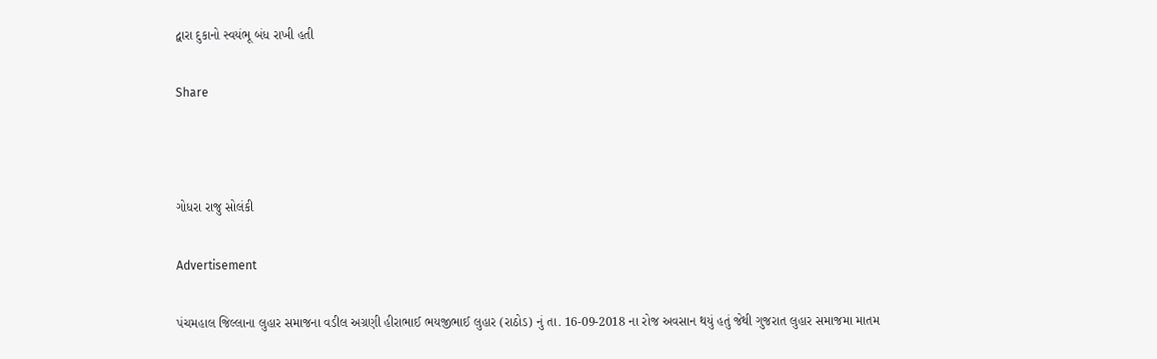દ્વારા દુકાનો સ્વયંભૂ બંધ રાખી હતી

Share



ગોધરા રાજુ સોલંકી

Advertisement

પંચમહાલ જિલ્લાના લુહાર સમાજના વડીલ અગ્રણી હીરાભાઈ ભયજીભાઈ લુહાર (રાઠોડ) નું તા. 16-09-2018 ના રોજ અવસાન થયું હતું જેથી ગુજરાત લુહાર સમાજમા માતમ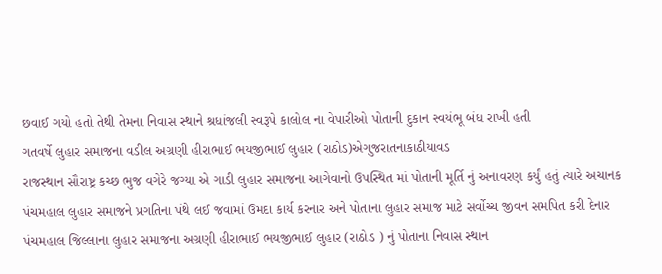છવાઈ ગયો હતો તેથી તેમના નિવાસ સ્થાને શ્રધાંજલી સ્વરૂપે કાલોલ ના વેપારીઓ પોતાની દુકાન સ્વયંભૂ બંધ રાખી હતી
ગતવર્ષે લુહાર સમાજના વડીલ અગ્રણી હીરાભાઈ ભયજીભાઈ લુહાર (રાઠોડ)એગુજરાતનાકાઠીયાવડ
રાજસ્થાન સૌરાષ્ટ્ર કચ્છ ભુજ વગેરે જગ્યા એ ગાડી લુહાર સમાજના આગેવાનો ઉપસ્થિત માં પોતાની મૂર્તિ નું અનાવરણ કર્યું હતું ત્યારે અચાનક પંચમહાલ લુહાર સમાજને પ્રગતિના પંથે લઈ જવામાં ઉમદા કાર્ય કરનાર અને પોતાના લુહાર સમાજ માટે સર્વોચ્ચ જીવન સમપિત કરી દેનાર પંચમહાલ જિલ્લાના લુહાર સમાજના અગ્રણી હીરાભાઈ ભયજીભાઈ લુહાર (રાઠોડ ) નું પોતાના નિવાસ સ્થાન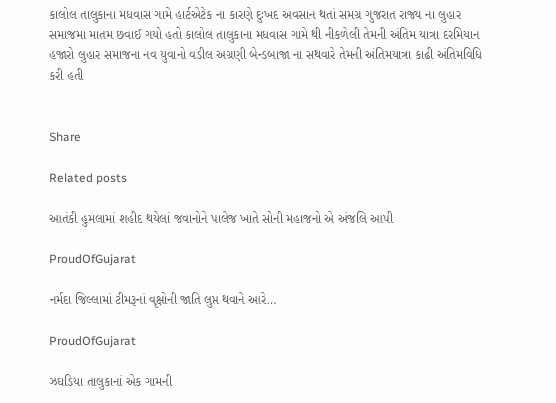કાલોલ તાલુકાના મધવાસ ગામે હાર્ટએટેક ના કારણે દુઃખદ અવસાન થતાં સમગ્ર ગુજરાત રાજ્ય ના લુહાર સમાજમા માતમ છવાઈ ગયો હતો કાલોલ તાલુકાના મધવાસ ગામે થી નીકળેલી તેમની અંતિમ યાત્રા દરમિયાન હજારો લુહાર સમાજના નવ યુવાનો વડીલ અગ્રણી બેન્ડબાજા ના સથવારે તેમની અંતિમયાત્રા કાઢી અંતિમવિધિ કરી હતી


Share

Related posts

આતંકી હુમલામાં શહીદ થયેલાં જવાનોને પાલેજ ખાતે સોની મહાજનો એ અંજલિ આપી

ProudOfGujarat

નર્મદા જિલ્લામાં ટીમરૂનાં વૃક્ષોની જાતિ લુપ્ત થવાને આરે…

ProudOfGujarat

ઝઘડિયા તાલુકાનાં એક ગામની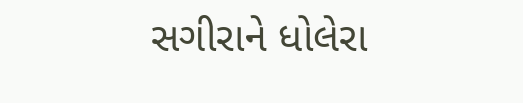સગીરાને ધોલેરા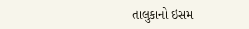તાલુકાનો ઇસમ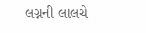લગ્નની લાલચે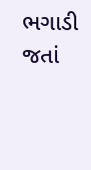ભગાડી જતાં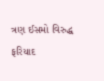ત્રણ ઈસમો વિરુદ્ધ ફરિયાદ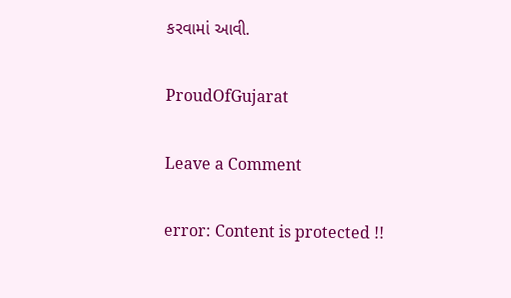કરવામાં આવી.

ProudOfGujarat

Leave a Comment

error: Content is protected !!